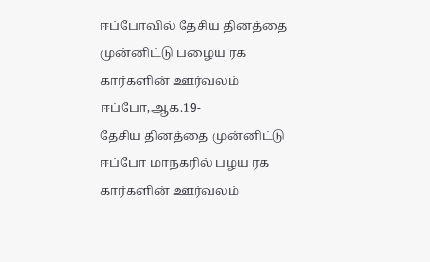ஈப்போவில் தேசிய தினத்தை முன்னிட்டு பழைய ரக கார்களின் ஊர்வலம்
ஈப்போ,ஆக.19-
தேசிய தினத்தை முன்னிட்டு ஈப்போ மாநகரில் பழய ரக கார்களின் ஊர்வலம்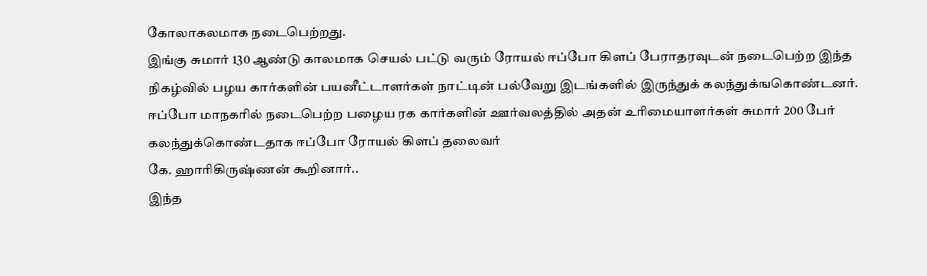கோலாகலமாக நடைபெற்றது.
இங்கு சுமார் 130 ஆண்டு காலமாக செயல் பட்டு வரும் ரோயல் ஈப்போ கிளப் பேராதரவுடன் நடைபெற்ற இந்த நிகழ்வில் பழய கார்களின் பயனீட்டாளர்கள் நாட்டின் பல்வேறு இடங்களில் இருந்துக் கலந்துக்ஙகொண்டனர்.
ஈப்போ மாநகரில் நடைபெற்ற பழைய ரக கார்களின் ஊர்வலத்தில் அதன் உரிமையாளர்கள் சுமார் 200 பேர் கலந்துக்கொண்டதாக ஈப்போ ரோயல் கிளப் தலைவர்
கே. ஹாரிகிருஷ்ணன் கூறினார்..
இந்த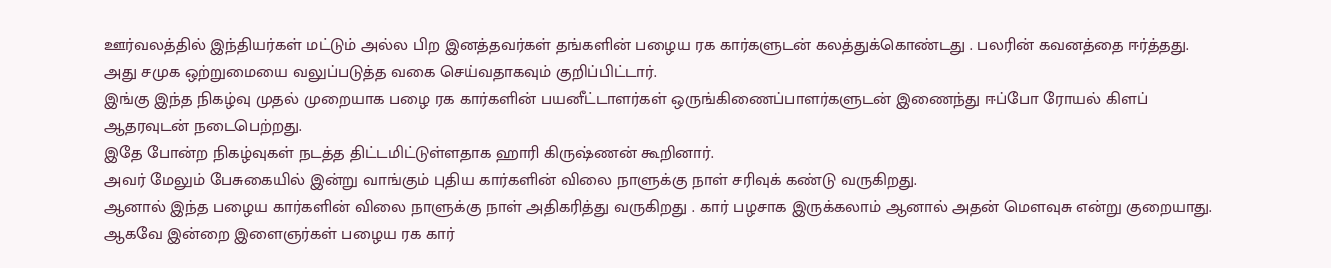ஊர்வலத்தில் இந்தியர்கள் மட்டும் அல்ல பிற இனத்தவர்கள் தங்களின் பழைய ரக கார்களுடன் கலத்துக்கொண்டது . பலரின் கவனத்தை ஈர்த்தது. அது சமுக ஒற்றுமையை வலுப்படுத்த வகை செய்வதாகவும் குறிப்பிட்டார்.
இங்கு இந்த நிகழ்வு முதல் முறையாக பழை ரக கார்களின் பயனீட்டாளர்கள் ஒருங்கிணைப்பாளர்களுடன் இணைந்து ஈப்போ ரோயல் கிளப் ஆதரவுடன் நடைபெற்றது.
இதே போன்ற நிகழ்வுகள் நடத்த திட்டமிட்டுள்ளதாக ஹாரி கிருஷ்ணன் கூறினார்.
அவர் மேலும் பேசுகையில் இன்று வாங்கும் புதிய கார்களின் விலை நாளுக்கு நாள் சரிவுக் கண்டு வருகிறது.
ஆனால் இந்த பழைய கார்களின் விலை நாளுக்கு நாள் அதிகரித்து வருகிறது . கார் பழசாக இருக்கலாம் ஆனால் அதன் மௌவுசு என்று குறையாது.
ஆகவே இன்றை இளைஞர்கள் பழைய ரக கார்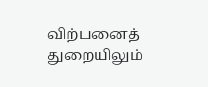விற்பனைத் துறையிலும்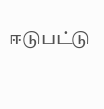ஈடுபட்டு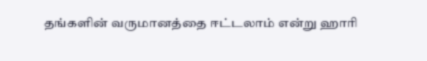தங்களின் வருமானத்தை ஈட்டலாம் என்று ஹாரி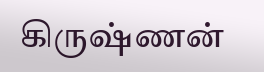கிருஷ்ணன்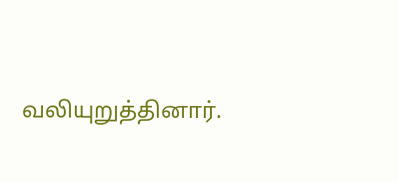வலியுறுத்தினார்.